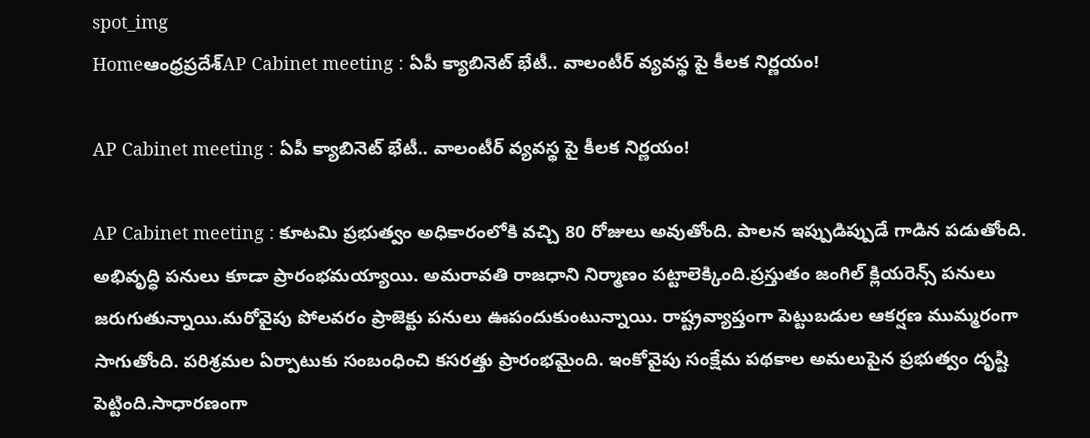spot_img
Homeఆంధ్రప్రదేశ్‌AP Cabinet meeting : ఏపీ క్యాబినెట్ భేటీ.. వాలంటీర్ వ్యవస్థ పై కీలక నిర్ణయం!

AP Cabinet meeting : ఏపీ క్యాబినెట్ భేటీ.. వాలంటీర్ వ్యవస్థ పై కీలక నిర్ణయం!

AP Cabinet meeting : కూటమి ప్రభుత్వం అధికారంలోకి వచ్చి 80 రోజులు అవుతోంది. పాలన ఇప్పుడిప్పుడే గాడిన పడుతోంది. అభివృద్ధి పనులు కూడా ప్రారంభమయ్యాయి. అమరావతి రాజధాని నిర్మాణం పట్టాలెక్కింది.ప్రస్తుతం జంగిల్ క్లియరెన్స్ పనులు జరుగుతున్నాయి.మరోవైపు పోలవరం ప్రాజెక్టు పనులు ఊపందుకుంటున్నాయి. రాష్ట్రవ్యాప్తంగా పెట్టుబడుల ఆకర్షణ ముమ్మరంగా సాగుతోంది. పరిశ్రమల ఏర్పాటుకు సంబంధించి కసరత్తు ప్రారంభమైంది. ఇంకోవైపు సంక్షేమ పథకాల అమలుపైన ప్రభుత్వం దృష్టి పెట్టింది.సాధారణంగా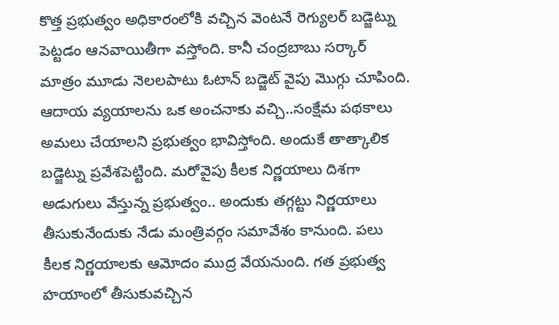కొత్త ప్రభుత్వం అధికారంలోకి వచ్చిన వెంటనే రెగ్యులర్ బడ్జెట్ను పెట్టడం ఆనవాయితీగా వస్తోంది. కానీ చంద్రబాబు సర్కార్ మాత్రం మూడు నెలలపాటు ఓటాన్ బడ్జెట్ వైపు మొగ్గు చూపింది. ఆదాయ వ్యయాలను ఒక అంచనాకు వచ్చి..సంక్షేమ పథకాలు అమలు చేయాలని ప్రభుత్వం భావిస్తోంది. అందుకే తాత్కాలిక బడ్జెట్ను ప్రవేశపెట్టింది. మరోవైపు కీలక నిర్ణయాలు దిశగా అడుగులు వేస్తున్న ప్రభుత్వం.. అందుకు తగ్గట్టు నిర్ణయాలు తీసుకునేందుకు నేడు మంత్రివర్గం సమావేశం కానుంది. పలు కీలక నిర్ణయాలకు ఆమోదం ముద్ర వేయనుంది. గత ప్రభుత్వ హయాంలో తీసుకువచ్చిన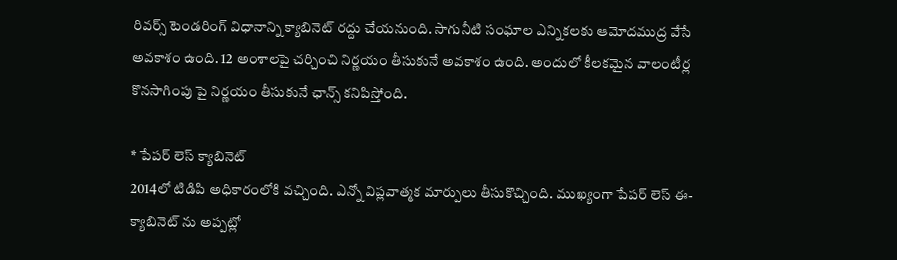రివర్స్ టెండరింగ్ విధానాన్ని క్యాబినెట్ రద్దు చేయనుంది. సాగునీటి సంఘాల ఎన్నికలకు ఆమోదముద్ర వేసే అవకాశం ఉంది. 12 అంశాలపై చర్చించి నిర్ణయం తీసుకునే అవకాశం ఉంది. అందులో కీలకమైన వాలంటీర్ల కొనసాగింపు పై నిర్ణయం తీసుకునే ఛాన్స్ కనిపిస్తోంది.

* పేపర్ లెస్ క్యాబినెట్
2014లో టిడిపి అధికారంలోకి వచ్చింది. ఎన్నో విప్లవాత్మక మార్పులు తీసుకొచ్చింది. ముఖ్యంగా పేపర్ లెస్ ఈ- క్యాబినెట్ ను అప్పట్లో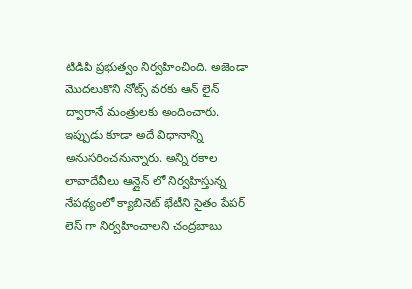టిడిపి ప్రభుత్వం నిర్వహించింది. అజెండా మొదలుకొని నోట్స్ వరకు ఆన్ లైన్ ద్వారానే మంత్రులకు అందించారు. ఇప్పుడు కూడా అదే విధానాన్ని అనుసరించనున్నారు. అన్ని రకాల లావాదేవీలు ఆన్లైన్ లో నిర్వహిస్తున్న నేపథ్యంలో క్యాబినెట్ భేటీని సైతం పేపర్ లెస్ గా నిర్వహించాలని చంద్రబాబు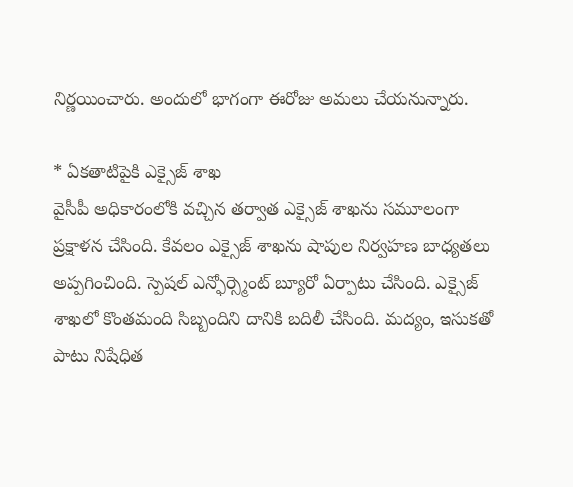నిర్ణయించారు. అందులో భాగంగా ఈరోజు అమలు చేయనున్నారు.

* ఏకతాటిపైకి ఎక్సైజ్ శాఖ
వైసీపీ అధికారంలోకి వచ్చిన తర్వాత ఎక్సైజ్ శాఖను సమూలంగా ప్రక్షాళన చేసింది. కేవలం ఎక్సైజ్ శాఖను షాపుల నిర్వహణ బాధ్యతలు అప్పగించింది. స్పెషల్ ఎన్ఫోర్స్మెంట్ బ్యూరో ఏర్పాటు చేసింది. ఎక్సైజ్ శాఖలో కొంతమంది సిబ్బందిని దానికి బదిలీ చేసింది. మద్యం, ఇసుకతో పాటు నిషేధిత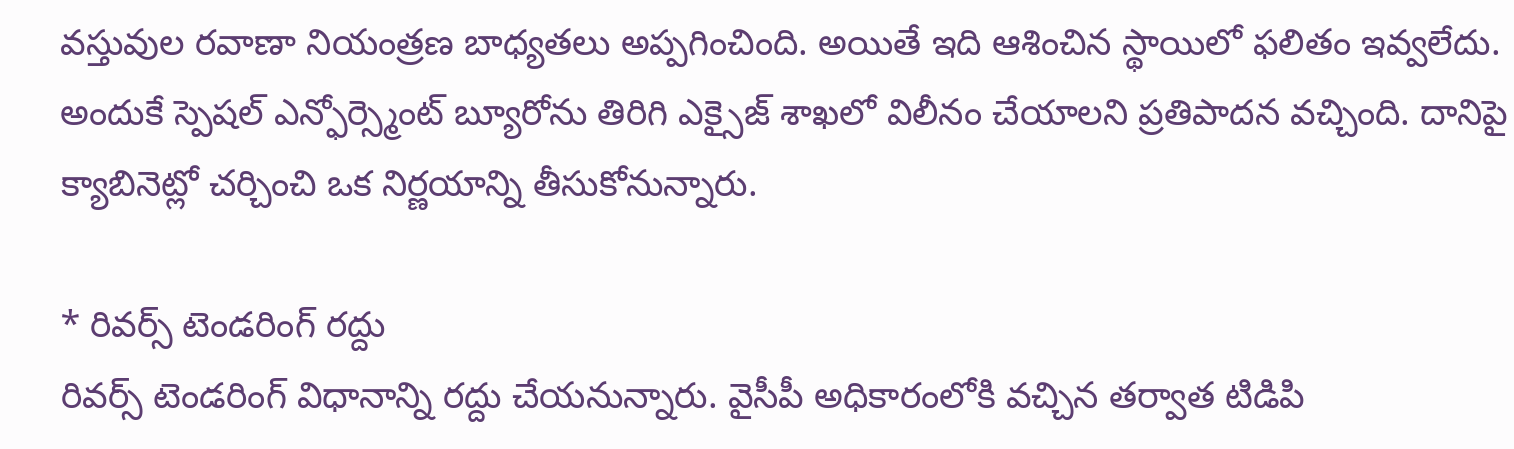వస్తువుల రవాణా నియంత్రణ బాధ్యతలు అప్పగించింది. అయితే ఇది ఆశించిన స్థాయిలో ఫలితం ఇవ్వలేదు. అందుకే స్పెషల్ ఎన్ఫోర్స్మెంట్ బ్యూరోను తిరిగి ఎక్సైజ్ శాఖలో విలీనం చేయాలని ప్రతిపాదన వచ్చింది. దానిపై క్యాబినెట్లో చర్చించి ఒక నిర్ణయాన్ని తీసుకోనున్నారు.

* రివర్స్ టెండరింగ్ రద్దు
రివర్స్ టెండరింగ్ విధానాన్ని రద్దు చేయనున్నారు. వైసీపీ అధికారంలోకి వచ్చిన తర్వాత టిడిపి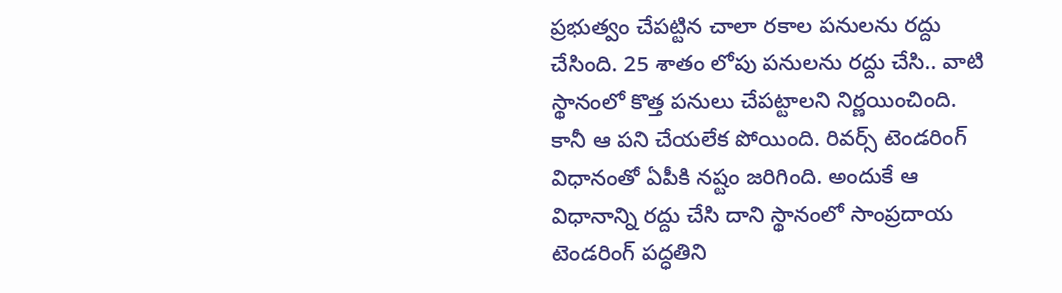ప్రభుత్వం చేపట్టిన చాలా రకాల పనులను రద్దు చేసింది. 25 శాతం లోపు పనులను రద్దు చేసి.. వాటి స్థానంలో కొత్త పనులు చేపట్టాలని నిర్ణయించింది. కానీ ఆ పని చేయలేక పోయింది. రివర్స్ టెండరింగ్ విధానంతో ఏపీకి నష్టం జరిగింది. అందుకే ఆ విధానాన్ని రద్దు చేసి దాని స్థానంలో సాంప్రదాయ టెండరింగ్ పద్ధతిని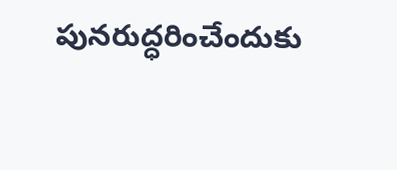పునరుద్ధరించేందుకు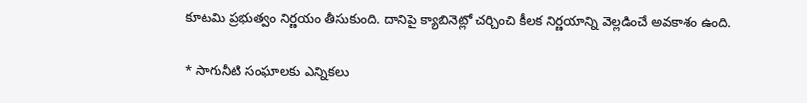కూటమి ప్రభుత్వం నిర్ణయం తీసుకుంది. దానిపై క్యాబినెట్లో చర్చించి కీలక నిర్ణయాన్ని వెల్లడించే అవకాశం ఉంది.

* సాగునీటి సంఘాలకు ఎన్నికలు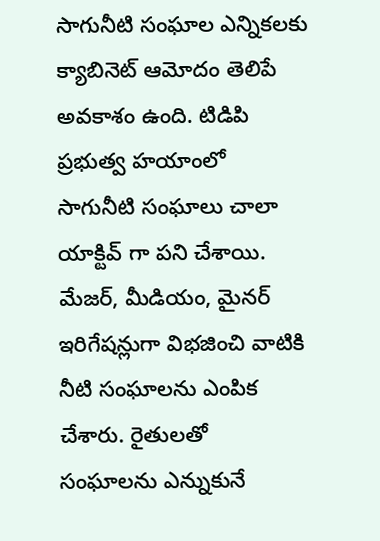సాగునీటి సంఘాల ఎన్నికలకు క్యాబినెట్ ఆమోదం తెలిపే అవకాశం ఉంది. టిడిపి ప్రభుత్వ హయాంలో సాగునీటి సంఘాలు చాలా యాక్టివ్ గా పని చేశాయి. మేజర్, మీడియం, మైనర్ ఇరిగేషన్లుగా విభజించి వాటికి నీటి సంఘాలను ఎంపిక చేశారు. రైతులతో సంఘాలను ఎన్నుకునే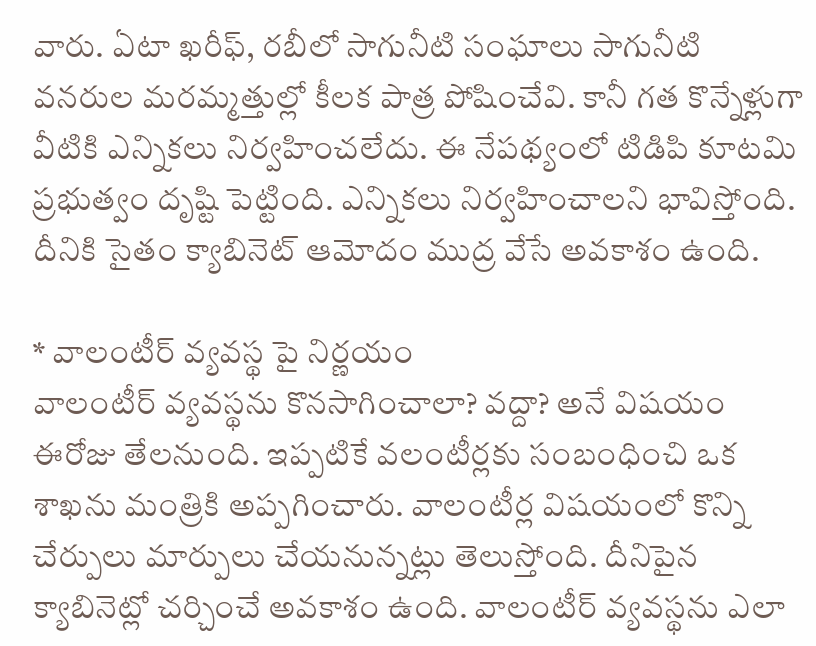వారు. ఏటా ఖరీఫ్, రబీలో సాగునీటి సంఘాలు సాగునీటి వనరుల మరమ్మత్తుల్లో కీలక పాత్ర పోషించేవి. కానీ గత కొన్నేళ్లుగా వీటికి ఎన్నికలు నిర్వహించలేదు. ఈ నేపథ్యంలో టిడిపి కూటమి ప్రభుత్వం దృష్టి పెట్టింది. ఎన్నికలు నిర్వహించాలని భావిస్తోంది. దీనికి సైతం క్యాబినెట్ ఆమోదం ముద్ర వేసే అవకాశం ఉంది.

* వాలంటీర్ వ్యవస్థ పై నిర్ణయం
వాలంటీర్ వ్యవస్థను కొనసాగించాలా? వద్దా? అనే విషయం ఈరోజు తేలనుంది. ఇప్పటికే వలంటీర్లకు సంబంధించి ఒక శాఖను మంత్రికి అప్పగించారు. వాలంటీర్ల విషయంలో కొన్ని చేర్పులు మార్పులు చేయనున్నట్లు తెలుస్తోంది. దీనిపైన క్యాబినెట్లో చర్చించే అవకాశం ఉంది. వాలంటీర్ వ్యవస్థను ఎలా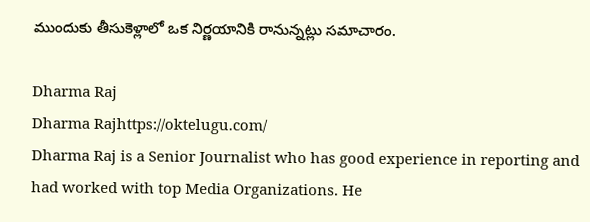ముందుకు తీసుకెళ్లాలో ఒక నిర్ణయానికి రానున్నట్లు సమాచారం.

Dharma Raj
Dharma Rajhttps://oktelugu.com/
Dharma Raj is a Senior Journalist who has good experience in reporting and had worked with top Media Organizations. He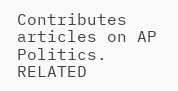Contributes articles on AP Politics.
RELATED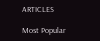ARTICLES

Most Popular